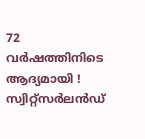72 വർഷത്തിനിടെ ആദ്യമായി ! സ്വിറ്റ്‌സർലൻഡ്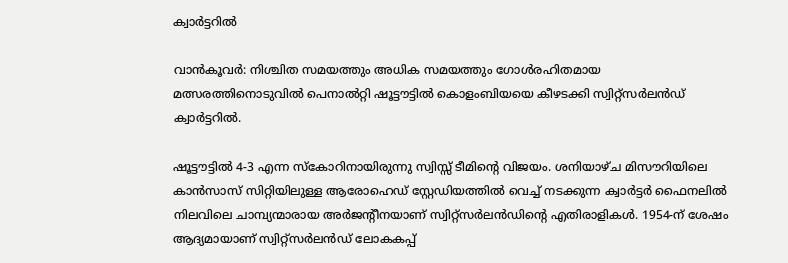ക്വാർട്ടറിൽ

വാൻകൂവർ: നിശ്ചിത സമയത്തും അധിക സമയത്തും ഗോൾരഹിതമായ മത്സരത്തിനൊടുവിൽ പെനാൽറ്റി ഷൂട്ടൗട്ടിൽ കൊളംബിയയെ കീഴടക്കി സ്വിറ്റ്‌സർലൻഡ് ക്വാർട്ടറിൽ.

ഷൂട്ടൗട്ടിൽ 4-3 എന്ന സ്‌കോറിനായിരുന്നു സ്വിസ്സ് ടീമിന്റെ വിജയം. ശനിയാഴ്ച മിസൗറിയിലെ കാൻസാസ് സിറ്റിയിലുള്ള ആരോഹെഡ് സ്റ്റേഡിയത്തിൽ വെച്ച് നടക്കുന്ന ക്വാർട്ടർ ഫൈനലിൽ നിലവിലെ ചാമ്പ്യന്മാരായ അർജന്റീനയാണ് സ്വിറ്റ്‌സർലൻഡിന്റെ എതിരാളികൾ. 1954-ന് ശേഷം ആദ്യമായാണ് സ്വിറ്റ്സർലൻഡ് ലോകകപ്പ്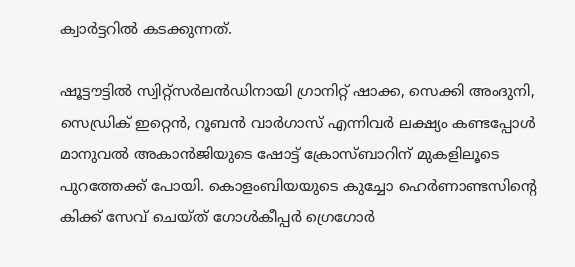ക്വാർട്ടറിൽ കടക്കുന്നത്.

ഷൂട്ടൗട്ടിൽ സ്വിറ്റ്‌സർലൻഡിനായി ഗ്രാനിറ്റ് ഷാക്ക, സെക്കി അംദുനി, സെഡ്രിക് ഇറ്റെൻ, റൂബൻ വാർഗാസ് എന്നിവർ ലക്ഷ്യം കണ്ടപ്പോൾ മാനുവൽ അകാൻജിയുടെ ഷോട്ട് ക്രോസ്ബാറിന് മുകളിലൂടെ പുറത്തേക്ക് പോയി. കൊളംബിയയുടെ കുച്ചോ ഹെർണാണ്ടസിന്റെ കിക്ക് സേവ് ചെയ്ത് ഗോൾകീപ്പർ ഗ്രെഗോർ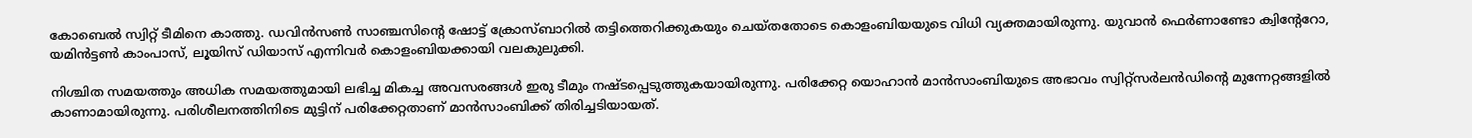കോബെൽ സ്വിറ്റ് ടീമിനെ കാത്തു. ഡവിൻസൺ സാഞ്ചസിന്റെ ഷോട്ട് ക്രോസ്ബാറിൽ തട്ടിത്തെറിക്കുകയും ചെയ്തതോടെ കൊളംബിയയുടെ വിധി വ്യക്തമായിരുന്നു. യുവാൻ ഫെർണാണ്ടോ ക്വിന്റേറോ, യമിൻട്ടൺ കാംപാസ്, ലൂയിസ് ഡിയാസ് എന്നിവർ കൊളംബിയക്കായി വലകുലുക്കി.

നിശ്ചിത സമയത്തും അധിക സമയത്തുമായി ലഭിച്ച മികച്ച അവസരങ്ങൾ ഇരു ടീമും നഷ്ടപ്പെടുത്തുകയായിരുന്നു. പരിക്കേറ്റ യൊഹാൻ മാൻസാംബിയുടെ അഭാവം സ്വിറ്റ്‌സർലൻഡിന്റെ മുന്നേറ്റങ്ങളിൽ കാണാമായിരുന്നു. പരിശീലനത്തിനിടെ മുട്ടിന് പരിക്കേറ്റതാണ് മാൻസാംബിക്ക് തിരിച്ചടിയായത്.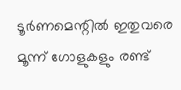ടൂർണമെന്റിൽ ഇതുവരെ മൂന്ന് ഗോളുകളും രണ്ട്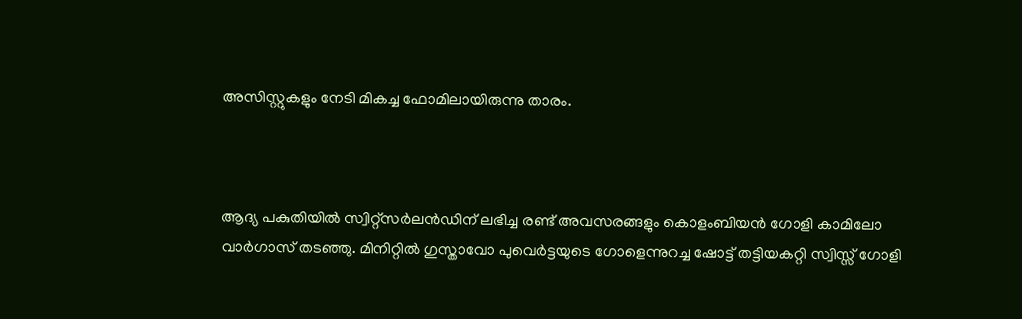അസിസ്റ്റുകളും നേടി മികച്ച ഫോമിലായിരുന്നു താരം.



ആദ്യ പകുതിയിൽ സ്വിറ്റ്സർലൻഡിന് ലഭിച്ച രണ്ട് അവസരങ്ങളും കൊളംബിയൻ ഗോളി കാമിലോ വാർഗാസ് തടഞ്ഞു. മിനിറ്റിൽ ഗുസ്താവോ പുവെർട്ടയുടെ ഗോളെന്നുറച്ച ഷോട്ട് തട്ടിയകറ്റി സ്വിസ്സ് ഗോളി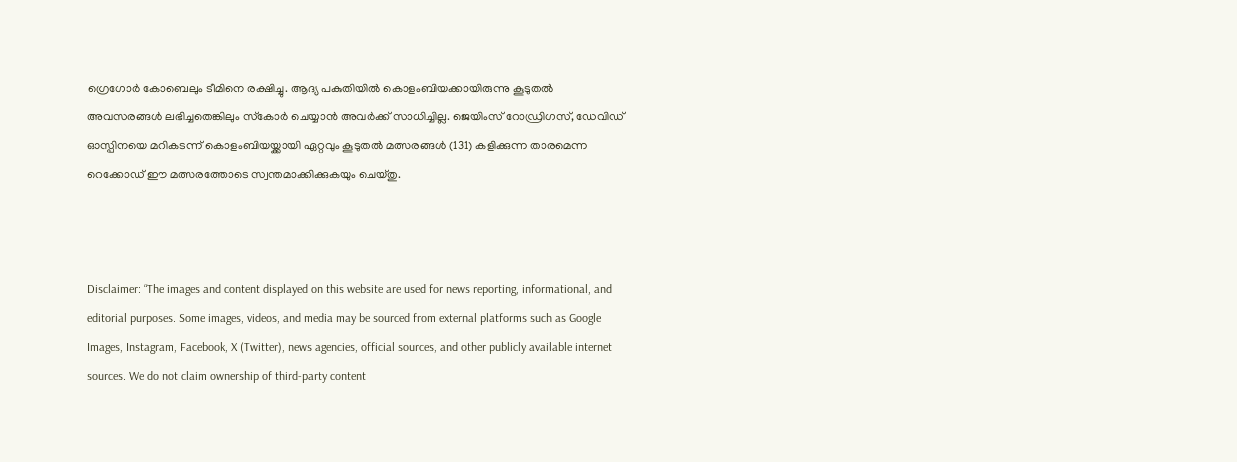ഗ്രെഗോർ കോബെലും ടീമിനെ രക്ഷിച്ചു. ആദ്യ പകുതിയിൽ കൊളംബിയക്കായിരുന്നു കൂടുതൽ അവസരങ്ങൾ ലഭിച്ചതെങ്കിലും സ്‌കോർ ചെയ്യാൻ അവർക്ക് സാധിച്ചില്ല. ജെയിംസ് റോഡ്രിഗസ്, ഡേവിഡ് ഓസ്പിനയെ മറികടന്ന് കൊളംബിയയ്ക്കായി ഏറ്റവും കൂടുതൽ മത്സരങ്ങൾ (131) കളിക്കുന്ന താരമെന്ന റെക്കോഡ് ഈ മത്സരത്തോടെ സ്വന്തമാക്കിക്കുകയും ചെയ്തു.



Disclaimer: “The images and content displayed on this website are used for news reporting, informational, and editorial purposes. Some images, videos, and media may be sourced from external platforms such as Google Images, Instagram, Facebook, X (Twitter), news agencies, official sources, and other publicly available internet sources. We do not claim ownership of third-party content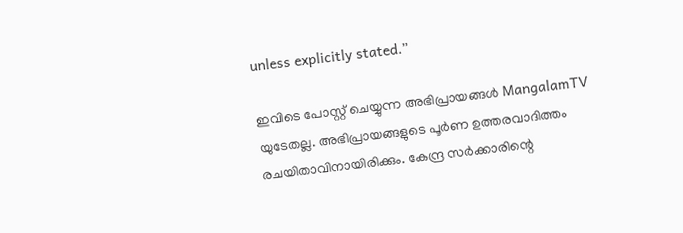unless explicitly stated.”

ഇവിടെ പോസ്റ്റ് ചെയ്യുന്ന അഭിപ്രായങ്ങൾ MangalamTV യുടേതല്ല. അഭിപ്രായങ്ങളുടെ പൂർണ ഉത്തരവാദിത്തം രചയിതാവിനായിരിക്കും. കേന്ദ്ര സർക്കാരിന്റെ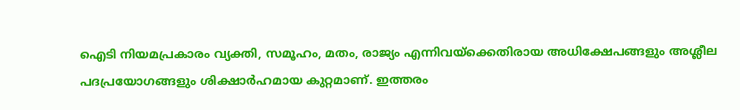ഐടി നിയമപ്രകാരം വ്യക്തി, സമൂഹം, മതം, രാജ്യം എന്നിവയ്ക്കെതിരായ അധിക്ഷേപങ്ങളും അശ്ലീല പദപ്രയോഗങ്ങളും ശിക്ഷാർഹമായ കുറ്റമാണ്. ഇത്തരം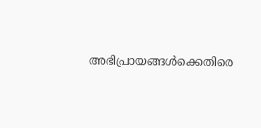അഭിപ്രായങ്ങൾക്കെതിരെ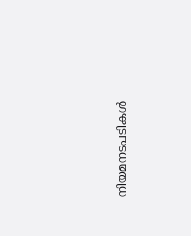നിയമനടപടികൾ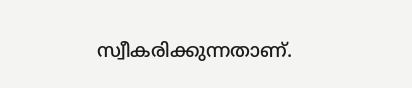സ്വീകരിക്കുന്നതാണ്.